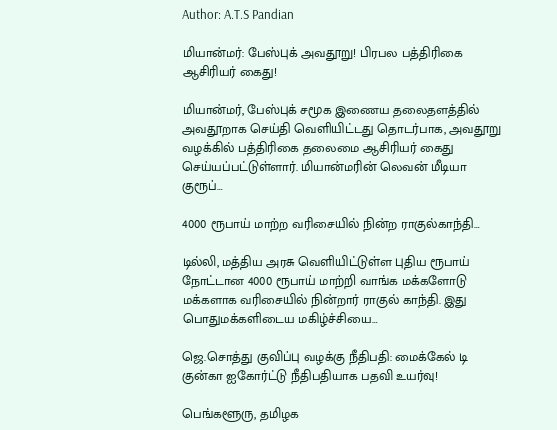Author: A.T.S Pandian

மியான்மர்: பேஸ்புக் அவதூறு! பிரபல பத்திரிகை ஆசிரியர் கைது!

மியான்மர், பேஸ்புக் சமூக இணைய தலைதளத்தில் அவதூறாக செய்தி வெளியிட்டது தொடர்பாக, அவதூறு வழக்கில் பத்திரிகை தலைமை ஆசிரியர் கைது செய்யப்பட்டுள்ளார். மியான்மரின் லெவன் மீடியா குரூப்…

4000 ரூபாய் மாற்ற வரிசையில் நின்ற ராகுல்காந்தி…

டில்லி, மத்திய அரசு வெளியிட்டுள்ள புதிய ரூபாய் நோட்டான 4000 ரூபாய் மாற்றி வாங்க மக்களோடு மக்களாக வரிசையில் நின்றார் ராகுல் காந்தி. இது பொதுமக்களிடைய மகிழ்ச்சியை…

ஜெ.சொத்து குவிப்பு வழக்கு நீதிபதி: மைக்கேல் டி குன்கா ஐகோர்ட்டு நீதிபதியாக பதவி உயர்வு!

பெங்களூரு, தமிழக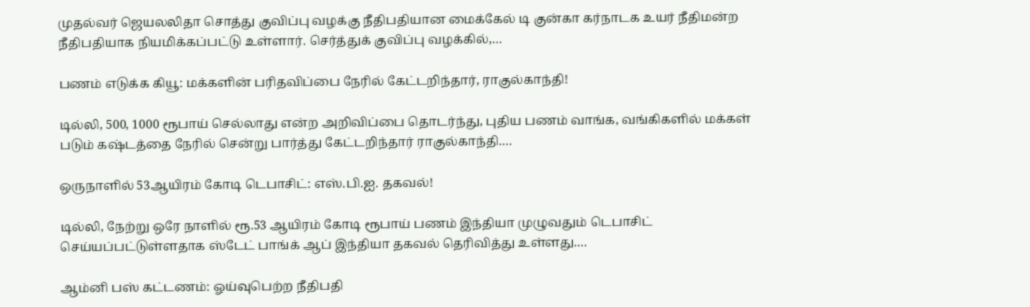முதல்வர் ஜெயலலிதா சொத்து குவிப்பு வழக்கு நீதிபதியான மைக்கேல் டி குன்கா கர்நாடக உயர் நீதிமன்ற நீதிபதியாக நியமிக்கப்பட்டு உள்ளார். செர்த்துக் குவிப்பு வழக்கில்,…

பணம் எடுக்க கியூ: மக்களின் பரிதவிப்பை நேரில் கேட்டறிந்தார், ராகுல்காந்தி!

டில்லி, 500, 1000 ரூபாய் செல்லாது என்ற அறிவிப்பை தொடர்ந்து, புதிய பணம் வாங்க, வங்கிகளில் மக்கள் படும் கஷ்டத்தை நேரில் சென்று பார்த்து கேட்டறிந்தார் ராகுல்காந்தி.…

ஒருநாளில் 53ஆயிரம் கோடி டெபாசிட்: எஸ்.பி.ஐ. தகவல்!

டில்லி, நேற்று ஒரே நாளில் ரூ.53 ஆயிரம் கோடி ரூபாய் பணம் இந்தியா முழுவதும் டெபாசிட் செய்யப்பட்டுள்ளதாக ஸ்டேட் பாங்க் ஆப் இந்தியா தகவல் தெரிவித்து உள்ளது.…

ஆம்னி பஸ் கட்டணம்: ஓய்வுபெற்ற நீதிபதி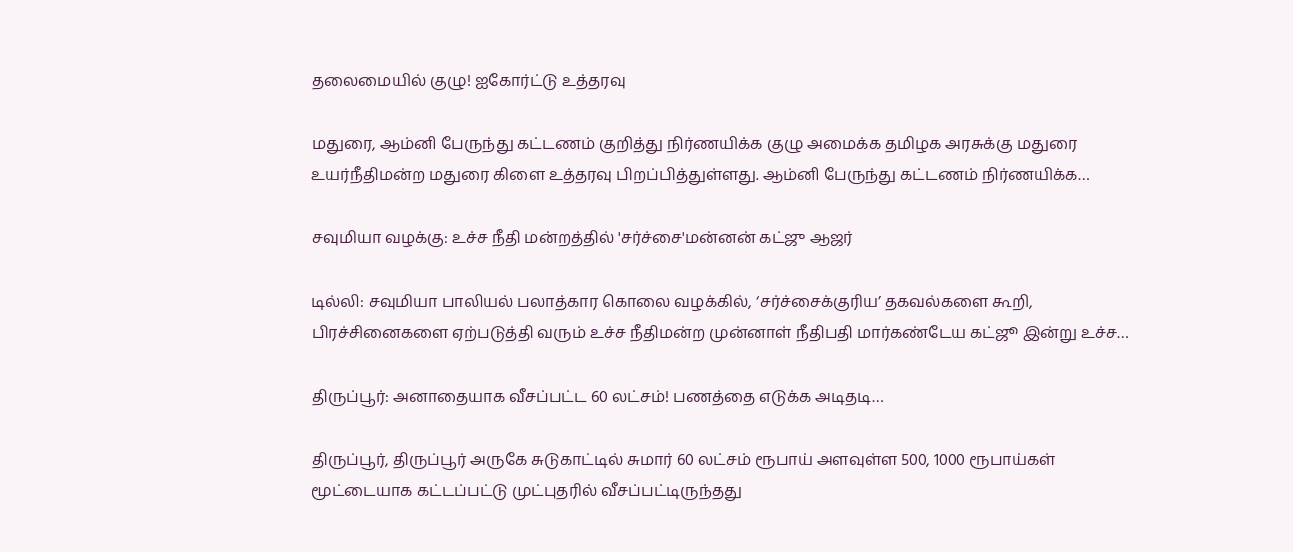தலைமையில் குழு! ஐகோர்ட்டு உத்தரவு

மதுரை, ஆம்னி பேருந்து கட்டணம் குறித்து நிர்ணயிக்க குழு அமைக்க தமிழக அரசுக்கு மதுரை உயர்நீதிமன்ற மதுரை கிளை உத்தரவு பிறப்பித்துள்ளது. ஆம்னி பேருந்து கட்டணம் நிர்ணயிக்க…

சவுமியா வழக்கு: உச்ச நீதி மன்றத்தில் 'சர்ச்சை'மன்னன் கட்ஜு ஆஜர்

டில்லி: சவுமியா பாலியல் பலாத்கார கொலை வழக்கில், ‘சர்ச்சைக்குரிய’ தகவல்களை கூறி, பிரச்சினைகளை ஏற்படுத்தி வரும் உச்ச நீதிமன்ற முன்னாள் நீதிபதி மார்கண்டேய கட்ஜூ இன்று உச்ச…

திருப்பூர்: அனாதையாக வீசப்பட்ட 60 லட்சம்! பணத்தை எடுக்க அடிதடி…

திருப்பூர், திருப்பூர் அருகே சுடுகாட்டில் சுமார் 60 லட்சம் ரூபாய் அளவுள்ள 500, 1000 ரூபாய்கள் மூட்டையாக கட்டப்பட்டு முட்புதரில் வீசப்பட்டிருந்தது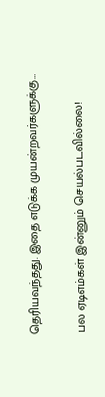தெரியவந்தது. இதை எடுக்க முயன்றவர்களுக்கு…

பல ஏடிஎம்கள் இன்னும் செயல்படவில்லை!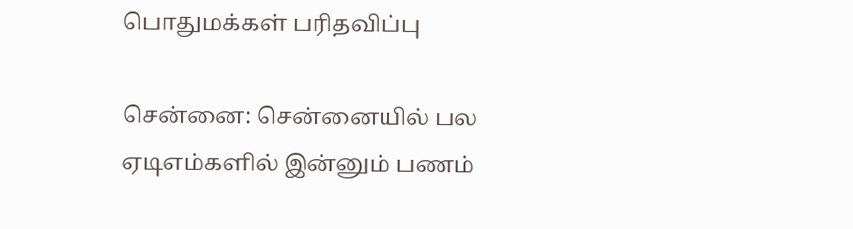பொதுமக்கள் பரிதவிப்பு

சென்னை: சென்னையில் பல ஏடிஎம்களில் இன்னும் பணம்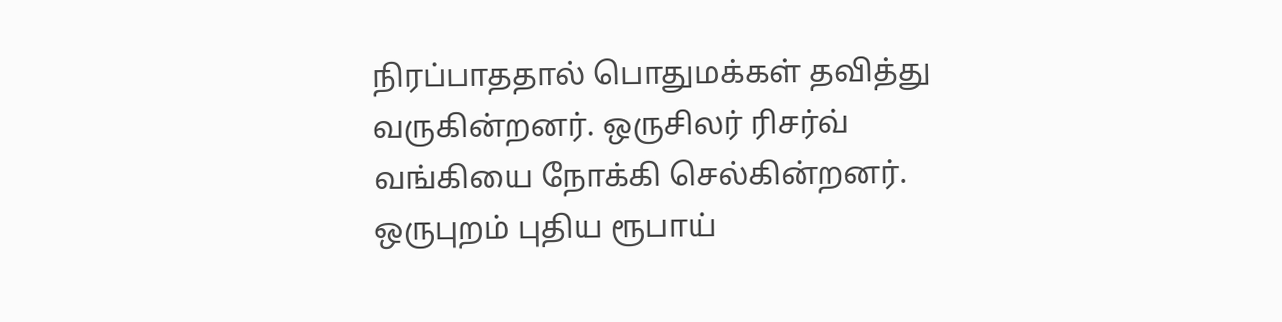நிரப்பாததால் பொதுமக்கள் தவித்து வருகின்றனர். ஒருசிலர் ரிசர்வ் வங்கியை நோக்கி செல்கின்றனர். ஒருபுறம் புதிய ரூபாய்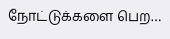நோட்டுக்களை பெற…